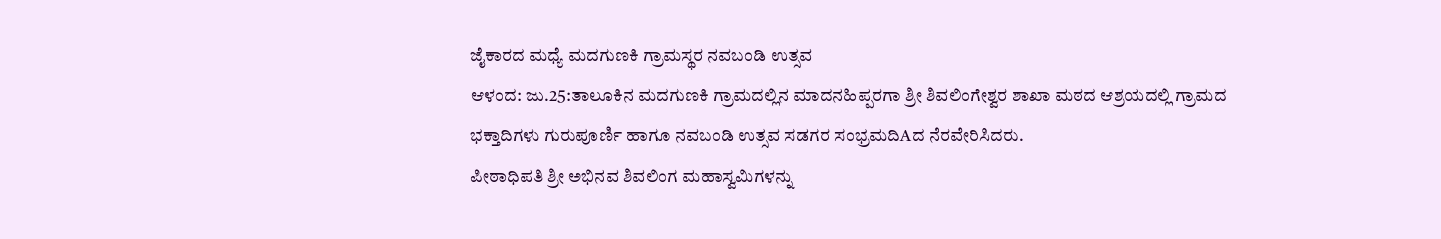ಜೈಕಾರದ ಮಧ್ಯೆ ಮದಗುಣಕಿ ಗ್ರಾಮಸ್ಥರ ನವಬಂಡಿ ಉತ್ಸವ
ಆಳಂದ: ಜು.25:ತಾಲೂಕಿನ ಮದಗುಣಕಿ ಗ್ರಾಮದಲ್ಲಿನ ಮಾದನಹಿಪ್ಪರಗಾ ಶ್ರೀ ಶಿವಲಿಂಗೇಶ್ವರ ಶಾಖಾ ಮಠದ ಆಶ್ರಯದಲ್ಲಿ ಗ್ರಾಮದ ಭಕ್ತಾದಿಗಳು ಗುರುಪೂರ್ಣಿ ಹಾಗೂ ನವಬಂಡಿ ಉತ್ಸವ ಸಡಗರ ಸಂಭ್ರಮದಿAದ ನೆರವೇರಿಸಿದರು.
ಪೀಠಾಧಿಪತಿ ಶ್ರೀ ಅಭಿನವ ಶಿವಲಿಂಗ ಮಹಾಸ್ವಮಿಗಳನ್ನು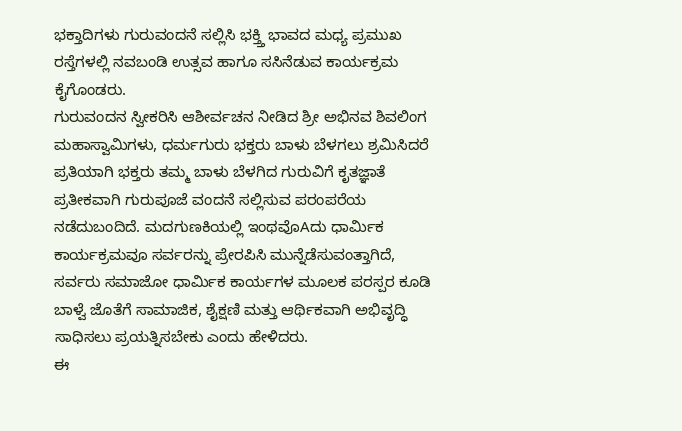ಭಕ್ತಾದಿಗಳು ಗುರುವಂದನೆ ಸಲ್ಲಿಸಿ ಭಕ್ತ್ತಿ ಭಾವದ ಮಧ್ಯ ಪ್ರಮುಖ ರಸ್ತೆಗಳಲ್ಲಿ ನವಬಂಡಿ ಉತ್ಸವ ಹಾಗೂ ಸಸಿನೆಡುವ ಕಾರ್ಯಕ್ರಮ ಕೈಗೊಂಡರು.
ಗುರುವಂದನ ಸ್ವೀಕರಿಸಿ ಆಶೀರ್ವಚನ ನೀಡಿದ ಶ್ರೀ ಅಭಿನವ ಶಿವಲಿಂಗ ಮಹಾಸ್ವಾಮಿಗಳು, ಧರ್ಮಗುರು ಭಕ್ತರು ಬಾಳು ಬೆಳಗಲು ಶ್ರಮಿಸಿದರೆ ಪ್ರತಿಯಾಗಿ ಭಕ್ತರು ತಮ್ಮ ಬಾಳು ಬೆಳಗಿದ ಗುರುವಿಗೆ ಕೃತಜ್ಞಾತೆ ಪ್ರತೀಕವಾಗಿ ಗುರುಪೂಜೆ ವಂದನೆ ಸಲ್ಲಿಸುವ ಪರಂಪರೆಯ ನಡೆದುಬಂದಿದೆ. ಮದಗುಣಕಿಯಲ್ಲಿ ಇಂಥವೊAದು ಧಾರ್ಮಿಕ ಕಾರ್ಯಕ್ರಮವೂ ಸರ್ವರನ್ನು ಪ್ರೇರಪಿಸಿ ಮುನ್ನೆಡೆಸುವಂತ್ತಾಗಿದೆ, ಸರ್ವರು ಸಮಾಜೋ ಧಾರ್ಮಿಕ ಕಾರ್ಯಗಳ ಮೂಲಕ ಪರಸ್ಪರ ಕೂಡಿ ಬಾಳ್ವೆ ಜೊತೆಗೆ ಸಾಮಾಜಿಕ, ಶೈಕ್ಷಣಿ ಮತ್ತು ಆರ್ಥಿಕವಾಗಿ ಅಭಿವೃದ್ಧಿ ಸಾಧಿಸಲು ಪ್ರಯತ್ನಿಸಬೇಕು ಎಂದು ಹೇಳಿದರು.
ಈ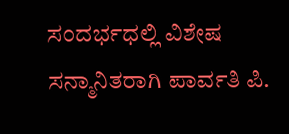ಸಂದರ್ಭಧಲ್ಲಿ ವಿಶೇಷ ಸನ್ಮಾನಿತರಾಗಿ ಪಾರ್ವತಿ ಪಿ.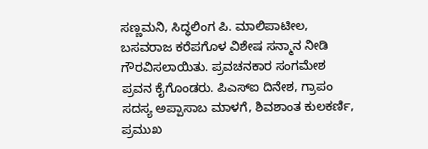ಸಣ್ಣಮನಿ, ಸಿದ್ಧಲಿಂಗ ಪಿ. ಮಾಲಿಪಾಟೀಲ, ಬಸವರಾಜ ಕರೆಪಗೊಳ ವಿಶೇಷ ಸನ್ಮಾನ ನೀಡಿ ಗೌರವಿಸಲಾಯಿತು. ಪ್ರವಚನಕಾರ ಸಂಗಮೇಶ ಪ್ರವನ ಕೈಗೊಂಡರು. ಪಿಎಸ್‌ಐ ದಿನೇಶ, ಗ್ರಾಪಂ ಸದಸ್ಯ ಅಪ್ಪಾಸಾಬ ಮಾಳಗೆ, ಶಿವಶಾಂತ ಕುಲಕರ್ಣಿ, ಪ್ರಮುಖ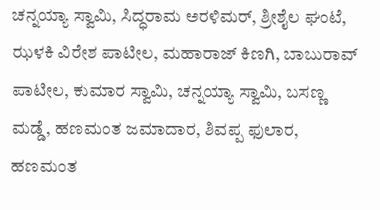ಚನ್ನಯ್ಯಾ ಸ್ವಾಮಿ, ಸಿದ್ಧರಾಮ ಅರಳಿಮರ್, ಶ್ರೀಶೈಲ ಘಂಟೆ, ಝಳಕಿ ವಿರೇಶ ಪಾಟೀಲ, ಮಹಾರಾಜ್ ಕಿಣಗಿ, ಬಾಬುರಾವ್ ಪಾಟೀಲ, ಕುಮಾರ ಸ್ವಾಮಿ, ಚನ್ನಯ್ಯಾ ಸ್ವಾಮಿ, ಬಸಣ್ಣ ಮಡ್ಡೆ, ಹಣಮಂತ ಜಮಾದಾರ, ಶಿವಪ್ಪ ಫುಲಾರ, ಹಣಮಂತ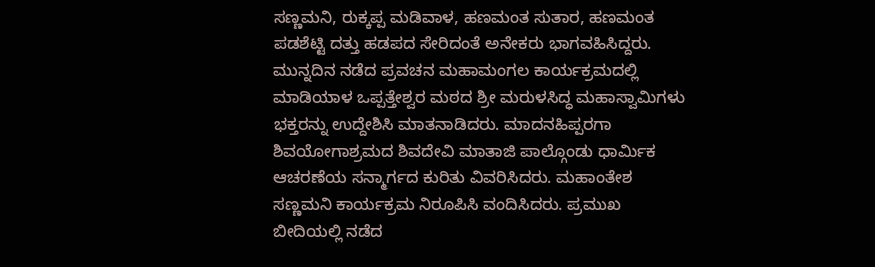ಸಣ್ಣಮನಿ, ರುಕ್ಕಪ್ಪ ಮಡಿವಾಳ, ಹಣಮಂತ ಸುತಾರ, ಹಣಮಂತ ಪಡಶೆಟ್ಟಿ ದತ್ತು ಹಡಪದ ಸೇರಿದಂತೆ ಅನೇಕರು ಭಾಗವಹಿಸಿದ್ದರು.
ಮುನ್ನದಿನ ನಡೆದ ಪ್ರವಚನ ಮಹಾಮಂಗಲ ಕಾರ್ಯಕ್ರಮದಲ್ಲಿ ಮಾಡಿಯಾಳ ಒಪ್ಪತ್ತೇಶ್ವರ ಮಠದ ಶ್ರೀ ಮರುಳಸಿದ್ಧ ಮಹಾಸ್ವಾಮಿಗಳು ಭಕ್ತರನ್ನು ಉದ್ದೇಶಿಸಿ ಮಾತನಾಡಿದರು. ಮಾದನಹಿಪ್ಪರಗಾ ಶಿವಯೋಗಾಶ್ರಮದ ಶಿವದೇವಿ ಮಾತಾಜಿ ಪಾಲ್ಗೊಂಡು ಧಾರ್ಮಿಕ ಆಚರಣೆಯ ಸನ್ಮಾರ್ಗದ ಕುರಿತು ವಿವರಿಸಿದರು. ಮಹಾಂತೇಶ ಸಣ್ಣಮನಿ ಕಾರ್ಯಕ್ರಮ ನಿರೂಪಿಸಿ ವಂದಿಸಿದರು. ಪ್ರಮುಖ ಬೀದಿಯಲ್ಲಿ ನಡೆದ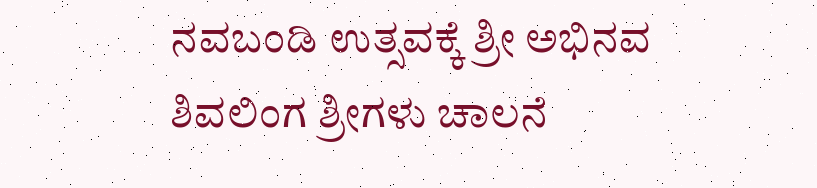ನವಬಂಡಿ ಉತ್ಸವಕ್ಕೆ ಶ್ರೀ ಅಭಿನವ ಶಿವಲಿಂಗ ಶ್ರೀಗಳು ಚಾಲನೆ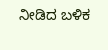ನೀಡಿದ ಬಳಿಕ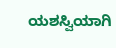ಯಶಸ್ವಿಯಾಗಿ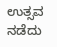ಉತ್ಸವ ನಡೆದು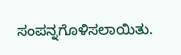ಸಂಪನ್ನಗೊಳಿಸಲಾಯಿತು.